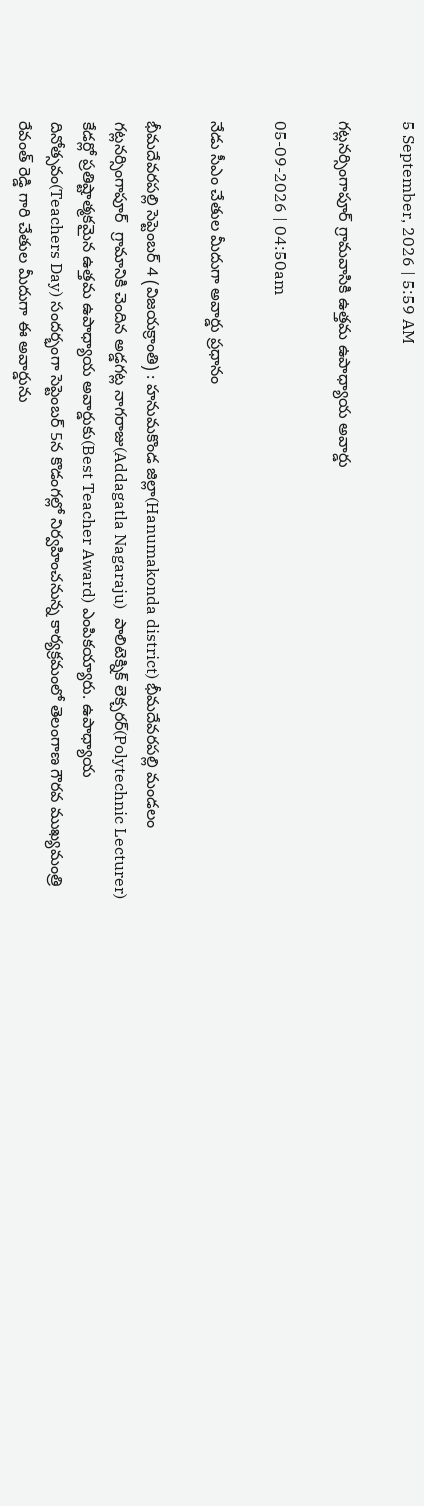5 September, 2026 | 5:59 AM

గట్లనర్సింగాపూర్ గ్రామవాసికి ఉత్తమ ఉపాధ్యాయ అవార్డు

05-09-2026 | 04:50am

నేడు సీఎం చేతుల మీదుగా అవార్డు ప్రధానం

భీమదేవరపల్లి సెప్టెంబర్ 4 (విజయక్రాంతి) : హనుమకొండ జిల్లా(Hanumakonda district) భీమదేవరపల్లి మండలం గట్లనర్సింగాపూర్  గ్రామానికి చెందిన అడ్డగట్ల నాగరాజు(Addagatla Nagaraju)  పాలిటెక్నిక్ లెక్చరర్(Polytechnic Lecturer) కేడర్లో ప్రతిష్టాత్మకమైన ఉత్తమ ఉపాధ్యాయ అవార్డుకు(Best Teacher Award) ఎంపికయ్యారు. ఉపాధ్యాయ దినోత్సవం(Teachers Day) సందర్భంగా సెప్టెంబర్ 5న కొడంగల్లో నిర్వహించనున్న కార్యక్రమంలో తెలంగాణ గౌరవ ముఖ్యమంత్రి  రేవంత్ రెడ్డి గారి చేతుల మీదుగా ఈ అవార్డును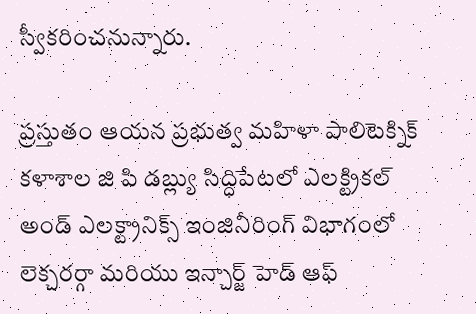స్వీకరించనున్నారు.

ప్రస్తుతం ఆయన ప్రభుత్వ మహిళా పాలిటెక్నిక్ కళాశాల జి పి డబ్ల్యు సిద్ధిపేటలో ఎలక్ట్రికల్ అండ్ ఎలక్ట్రానిక్స్ ఇంజినీరింగ్ విభాగంలో లెక్చరర్గా మరియు ఇన్చార్జ్ హెడ్ ఆఫ్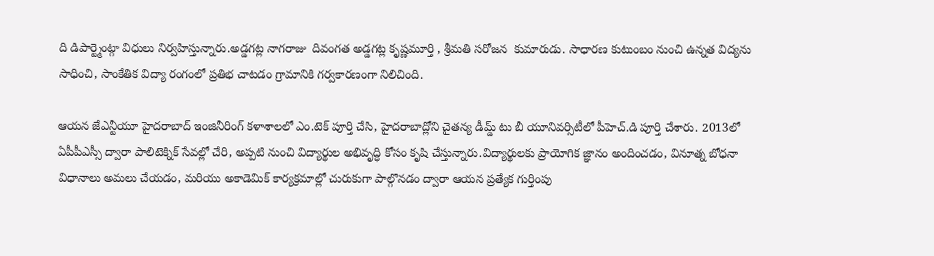ది డిపార్ట్మెంట్గా విధులు నిర్వహిస్తున్నారు.అడ్డగట్ల నాగరాజు  దివంగత అడ్డగట్ల కృష్ణమూర్తి , శ్రీమతి సరోజన  కుమారుడు. సాధారణ కుటుంబం నుంచి ఉన్నత విద్యను సాధించి, సాంకేతిక విద్యా రంగంలో ప్రతిభ చాటడం గ్రామానికి గర్వకారణంగా నిలిచింది.

ఆయన జేఎన్టీయూ హైదరాబాద్ ఇంజినీరింగ్ కళాశాలలో ఎం.టెక్ పూర్తి చేసి, హైదరాబాద్లోని చైతన్య డీమ్డ్ టు బీ యూనివర్సిటీలో పీహెచ్.డి పూర్తి చేశారు. 2013లో ఏపీపీఎస్సీ ద్వారా పాలిటెక్నిక్ సేవల్లో చేరి, అప్పటి నుంచి విద్యార్థుల అభివృద్ధి కోసం కృషి చేస్తున్నారు.విద్యార్థులకు ప్రాయోగిక జ్ఞానం అందించడం, వినూత్న బోధనా విధానాలు అమలు చేయడం, మరియు అకాడెమిక్ కార్యక్రమాల్లో చురుకుగా పాల్గొనడం ద్వారా ఆయన ప్రత్యేక గుర్తింపు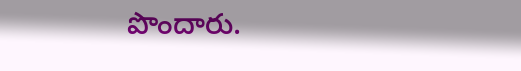పొందారు.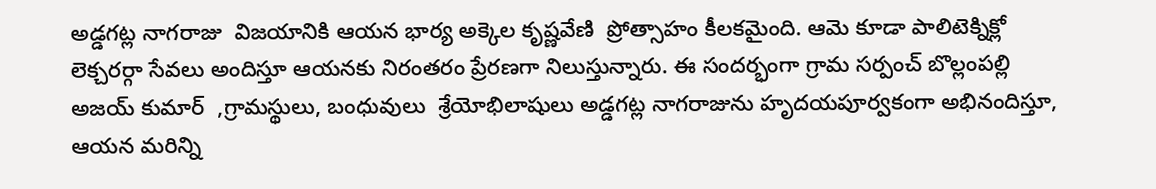అడ్డగట్ల నాగరాజు  విజయానికి ఆయన భార్య అక్కెల కృష్ణవేణి  ప్రోత్సాహం కీలకమైంది. ఆమె కూడా పాలిటెక్నిక్లో లెక్చరర్గా సేవలు అందిస్తూ ఆయనకు నిరంతరం ప్రేరణగా నిలుస్తున్నారు. ఈ సందర్భంగా గ్రామ సర్పంచ్ బొల్లంపల్లి అజయ్ కుమార్  ,గ్రామస్థులు, బంధువులు  శ్రేయోభిలాషులు అడ్డగట్ల నాగరాజును హృదయపూర్వకంగా అభినందిస్తూ, ఆయన మరిన్ని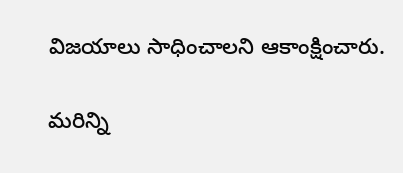విజయాలు సాధించాలని ఆకాంక్షించారు.

మరిన్ని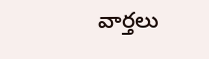వార్తలు